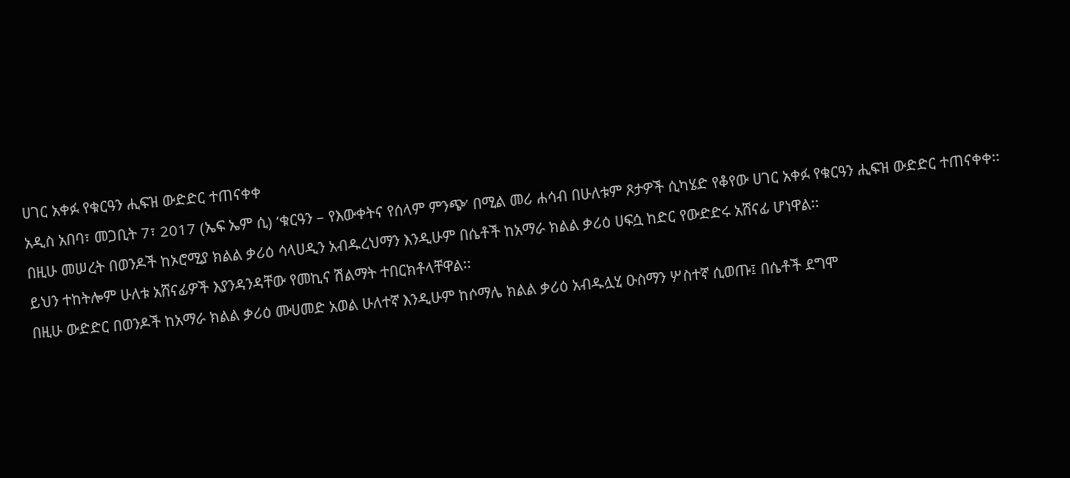ሀገር አቀፉ የቁርዓን ሒፍዝ ውድድር ተጠናቀቀ
አዲስ አበባ፣ መጋቢት 7፣ 2017 (ኤፍ ኤም ሲ) ‘ቁርዓን – የእውቀትና የሰላም ምንጭ’ በሚል መሪ ሐሳብ በሁለቱም ጾታዎች ሲካሄድ የቆየው ሀገር አቀፉ የቁርዓን ሒፍዝ ውድድር ተጠናቀቀ፡፡
በዚሁ መሠረት በወንዶች ከኦሮሚያ ክልል ቃሪዕ ሳላሀዲን አብዱረህማን እንዲሁም በሴቶች ከአማራ ክልል ቃሪዕ ሀፍሷ ከድር የውድድሩ አሸናፊ ሆነዋል፡፡
ይህን ተከትሎም ሁለቱ አሸናፊዎች እያንዳንዳቸው የመኪና ሽልማት ተበርክቶላቸዋል፡፡
በዚሁ ውድድር በወንዶች ከአማራ ክልል ቃሪዕ ሙሀመድ አወል ሁለተኛ እንዲሁም ከሶማሌ ክልል ቃሪዕ አብዱሏሂ ዑስማን ሦስተኛ ሲወጡ፤ በሴቶች ደግሞ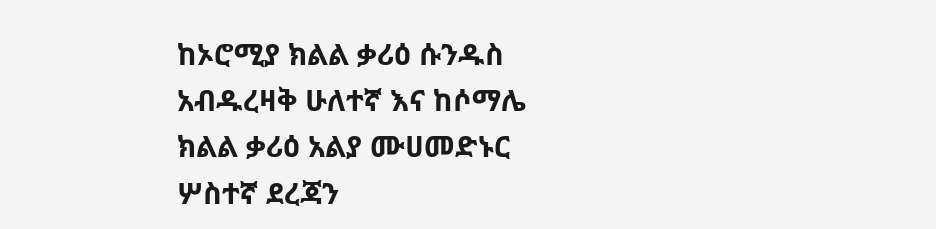ከኦሮሚያ ክልል ቃሪዕ ሱንዱስ አብዱረዛቅ ሁለተኛ እና ከሶማሌ ክልል ቃሪዕ አልያ ሙሀመድኑር ሦስተኛ ደረጃን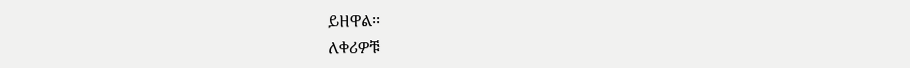ይዘዋል፡፡
ለቀሪዎቹ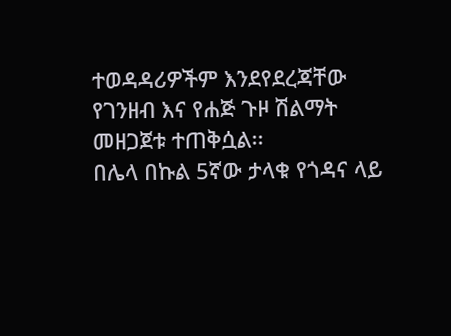ተወዳዳሪዎችም እንደየደረጃቸው የገንዘብ እና የሐጅ ጉዞ ሽልማት መዘጋጀቱ ተጠቅሷል፡፡
በሌላ በኩል 5ኛው ታላቁ የጎዳና ላይ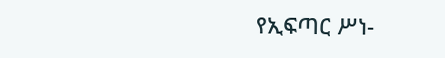የኢፍጣር ሥነ-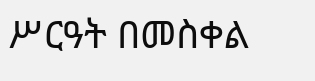ሥርዓት በመስቀል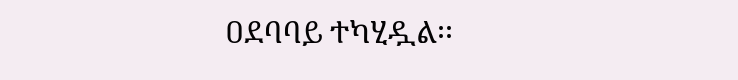ዐደባባይ ተካሂዷል፡፡